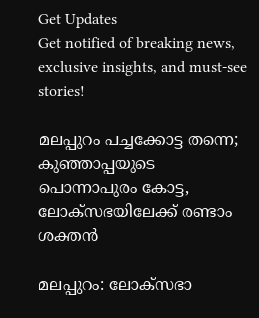Get Updates
Get notified of breaking news, exclusive insights, and must-see stories!

മലപ്പുറം പച്ചക്കോട്ട തന്നെ; കുഞ്ഞാപ്പയുടെ പൊന്നാപുരം കോട്ട, ലോക്‌സഭയിലേക്ക് രണ്ടാം ശക്തന്‍

മലപ്പുറം: ലോക്‌സഭാ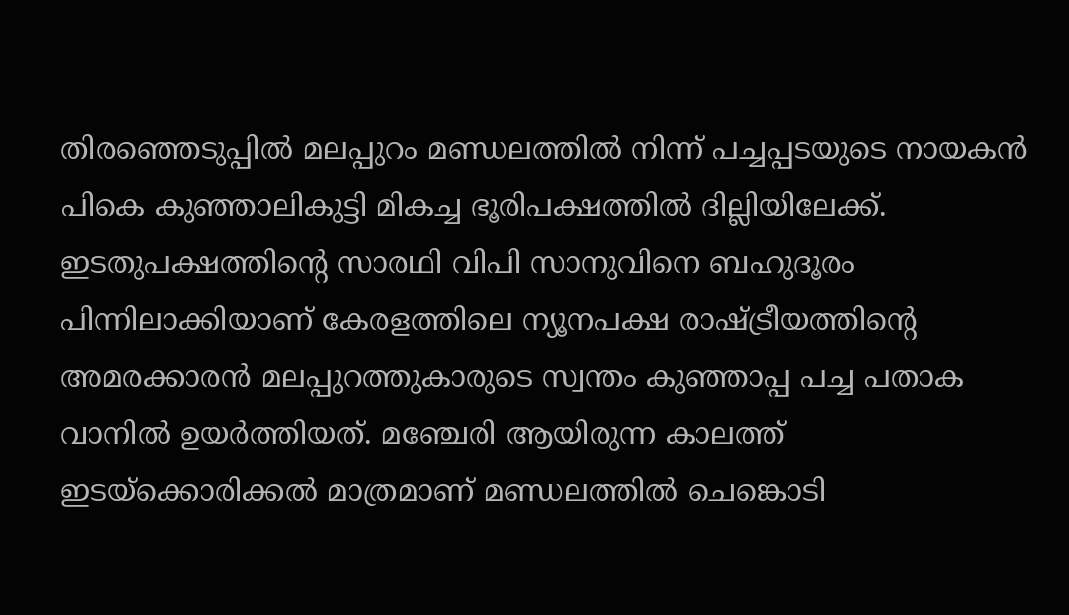തിരഞ്ഞെടുപ്പില്‍ മലപ്പുറം മണ്ഡലത്തില്‍ നിന്ന് പച്ചപ്പടയുടെ നായകന്‍ പികെ കുഞ്ഞാലികുട്ടി മികച്ച ഭൂരിപക്ഷത്തില്‍ ദില്ലിയിലേക്ക്. ഇടതുപക്ഷത്തിന്റെ സാരഥി വിപി സാനുവിനെ ബഹുദൂരം പിന്നിലാക്കിയാണ് കേരളത്തിലെ ന്യൂനപക്ഷ രാഷ്ട്രീയത്തിന്റെ അമരക്കാരന്‍ മലപ്പുറത്തുകാരുടെ സ്വന്തം കുഞ്ഞാപ്പ പച്ച പതാക വാനില്‍ ഉയര്‍ത്തിയത്. മഞ്ചേരി ആയിരുന്ന കാലത്ത് ഇടയ്‌ക്കൊരിക്കല്‍ മാത്രമാണ് മണ്ഡലത്തില്‍ ചെങ്കൊടി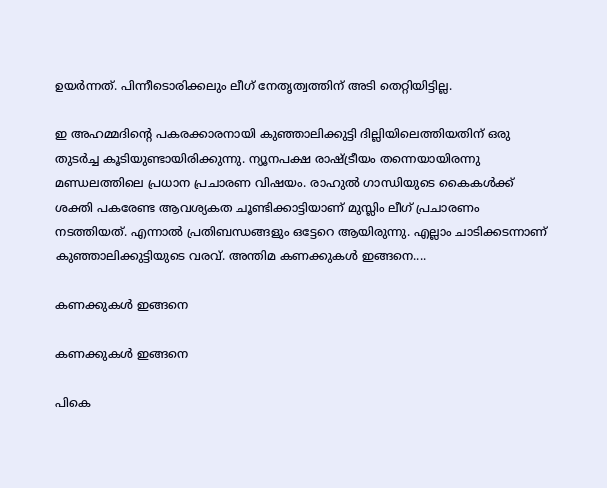ഉയര്‍ന്നത്. പിന്നീടൊരിക്കലും ലീഗ് നേതൃത്വത്തിന് അടി തെറ്റിയിട്ടില്ല.

ഇ അഹമ്മദിന്റെ പകരക്കാരനായി കുഞ്ഞാലിക്കുട്ടി ദില്ലിയിലെത്തിയതിന് ഒരു തുടര്‍ച്ച കൂടിയുണ്ടായിരിക്കുന്നു. ന്യൂനപക്ഷ രാഷ്ട്രീയം തന്നെയായിരന്നു മണ്ഡലത്തിലെ പ്രധാന പ്രചാരണ വിഷയം. രാഹുല്‍ ഗാന്ധിയുടെ കൈകള്‍ക്ക് ശക്തി പകരേണ്ട ആവശ്യകത ചൂണ്ടിക്കാട്ടിയാണ് മുസ്ലിം ലീഗ് പ്രചാരണം നടത്തിയത്. എന്നാല്‍ പ്രതിബന്ധങ്ങളും ഒട്ടേറെ ആയിരുന്നു. എല്ലാം ചാടിക്കടന്നാണ് കുഞ്ഞാലിക്കുട്ടിയുടെ വരവ്. അന്തിമ കണക്കുകള്‍ ഇങ്ങനെ....

കണക്കുകള്‍ ഇങ്ങനെ

കണക്കുകള്‍ ഇങ്ങനെ

പികെ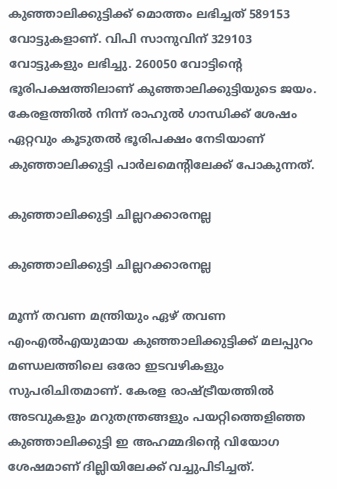കുഞ്ഞാലിക്കുട്ടിക്ക് മൊത്തം ലഭിച്ചത് 589153 വോട്ടുകളാണ്. വിപി സാനുവിന് 329103 വോട്ടുകളും ലഭിച്ചു. 260050 വോട്ടിന്റെ ഭൂരിപക്ഷത്തിലാണ് കുഞ്ഞാലിക്കുട്ടിയുടെ ജയം. കേരളത്തില്‍ നിന്ന് രാഹുല്‍ ഗാന്ധിക്ക് ശേഷം ഏറ്റവും കൂടുതല്‍ ഭൂരിപക്ഷം നേടിയാണ് കുഞ്ഞാലിക്കുട്ടി പാര്‍ലമെന്റിലേക്ക് പോകുന്നത്.

കുഞ്ഞാലിക്കുട്ടി ചില്ലറക്കാരനല്ല

കുഞ്ഞാലിക്കുട്ടി ചില്ലറക്കാരനല്ല

മൂന്ന് തവണ മന്ത്രിയും ഏഴ് തവണ എംഎല്‍എയുമായ കുഞ്ഞാലിക്കുട്ടിക്ക് മലപ്പുറം മണ്ഡലത്തിലെ ഒരോ ഇടവഴികളും സുപരിചിതമാണ്. കേരള രാഷ്ട്രീയത്തില്‍ അടവുകളും മറുതന്ത്രങ്ങളും പയറ്റിത്തെളിഞ്ഞ കുഞ്ഞാലിക്കുട്ടി ഇ അഹമ്മദിന്റെ വിയോഗ ശേഷമാണ് ദില്ലിയിലേക്ക് വച്ചുപിടിച്ചത്.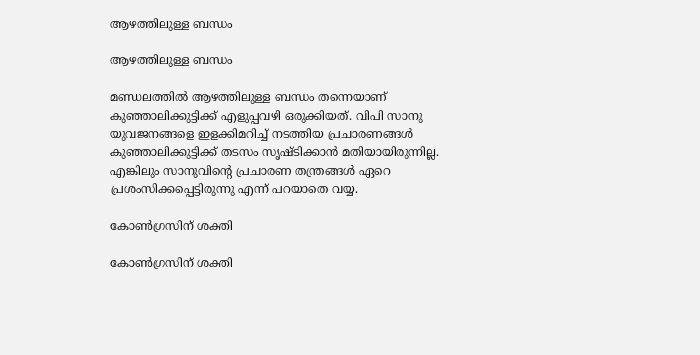ആഴത്തിലുള്ള ബന്ധം

ആഴത്തിലുള്ള ബന്ധം

മണ്ഡലത്തില്‍ ആഴത്തിലുള്ള ബന്ധം തന്നെയാണ് കുഞ്ഞാലിക്കുട്ടിക്ക് എളുപ്പവഴി ഒരുക്കിയത്. വിപി സാനു യുവജനങ്ങളെ ഇളക്കിമറിച്ച് നടത്തിയ പ്രചാരണങ്ങള്‍ കുഞ്ഞാലിക്കുട്ടിക്ക് തടസം സൃഷ്ടിക്കാന്‍ മതിയായിരുന്നില്ല. എങ്കിലും സാനുവിന്റെ പ്രചാരണ തന്ത്രങ്ങള്‍ ഏറെ പ്രശംസിക്കപ്പെട്ടിരുന്നു എന്ന് പറയാതെ വയ്യ.

കോണ്‍ഗ്രസിന് ശക്തി

കോണ്‍ഗ്രസിന് ശക്തി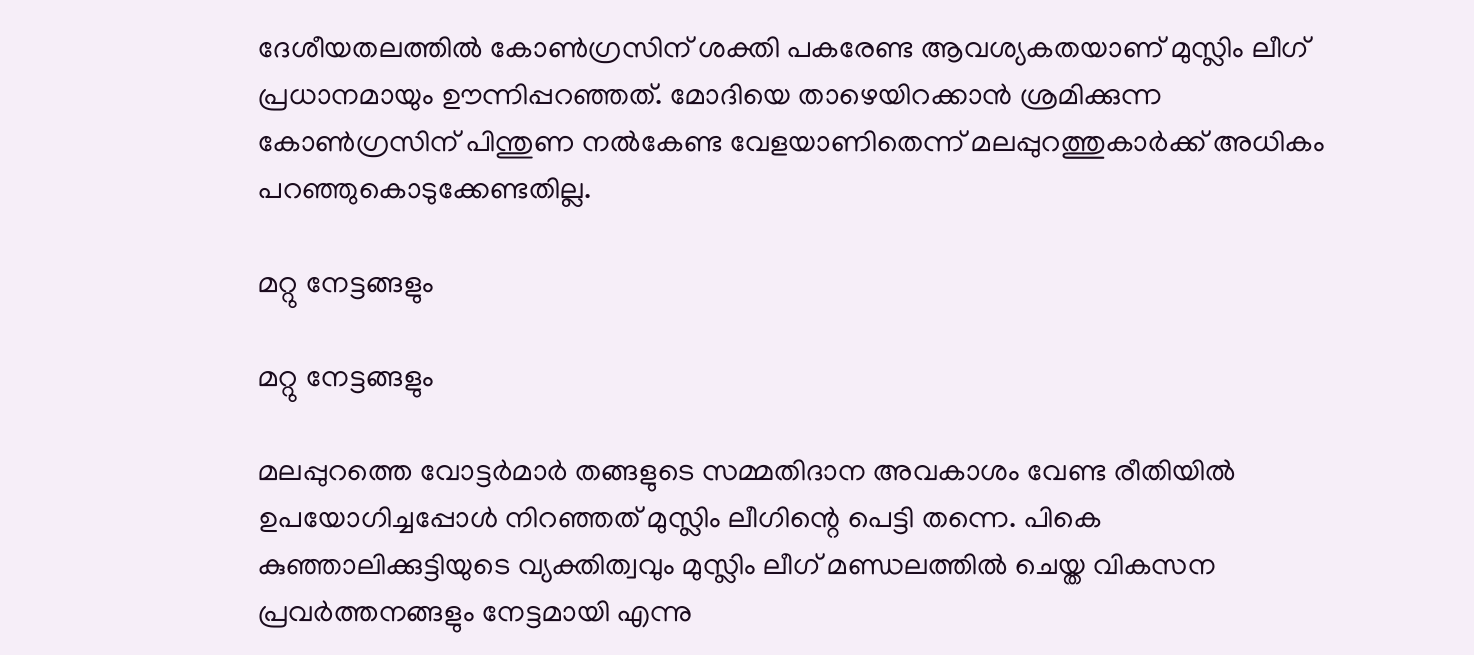ദേശീയതലത്തില്‍ കോണ്‍ഗ്രസിന് ശക്തി പകരേണ്ട ആവശ്യകതയാണ് മുസ്ലിം ലീഗ് പ്രധാനമായും ഊന്നിപ്പറഞ്ഞത്. മോദിയെ താഴെയിറക്കാന്‍ ശ്രമിക്കുന്ന കോണ്‍ഗ്രസിന് പിന്തുണ നല്‍കേണ്ട വേളയാണിതെന്ന് മലപ്പുറത്തുകാര്‍ക്ക് അധികം പറഞ്ഞുകൊടുക്കേണ്ടതില്ല.

മറ്റു നേട്ടങ്ങളും

മറ്റു നേട്ടങ്ങളും

മലപ്പുറത്തെ വോട്ടര്‍മാര്‍ തങ്ങളുടെ സമ്മതിദാന അവകാശം വേണ്ട രീതിയില്‍ ഉപയോഗിച്ചപ്പോള്‍ നിറഞ്ഞത് മുസ്ലിം ലീഗിന്റെ പെട്ടി തന്നെ. പികെ കുഞ്ഞാലിക്കുട്ടിയുടെ വ്യക്തിത്വവും മുസ്ലിം ലീഗ് മണ്ഡലത്തില്‍ ചെയ്ത വികസന പ്രവര്‍ത്തനങ്ങളും നേട്ടമായി എന്നു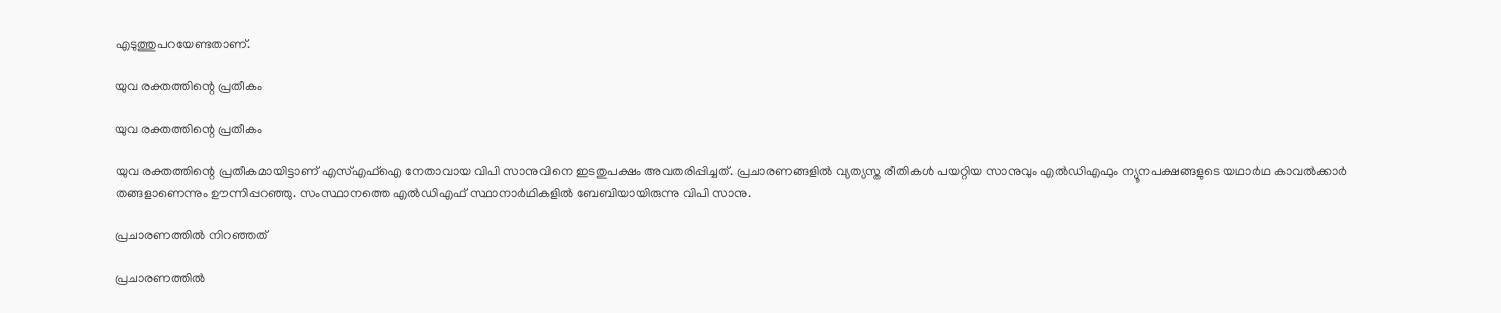എടുത്തുപറയേണ്ടതാണ്.

യുവ രക്തത്തിന്റെ പ്രതീകം

യുവ രക്തത്തിന്റെ പ്രതീകം

യുവ രക്തത്തിന്റെ പ്രതീകമായിട്ടാണ് എസ്എഫ്‌ഐ നേതാവായ വിപി സാനുവിനെ ഇടതുപക്ഷം അവതരിപ്പിച്ചത്. പ്രചാരണങ്ങളില്‍ വ്യത്യസ്ത രീതികള്‍ പയറ്റിയ സാനുവും എല്‍ഡിഎഫും ന്യൂനപക്ഷങ്ങളുടെ യഥാര്‍ഥ കാവല്‍ക്കാര്‍ തങ്ങളാണെന്നും ഊന്നിപ്പറഞ്ഞു. സംസ്ഥാനത്തെ എല്‍ഡിഎഫ് സ്ഥാനാര്‍ഥികളില്‍ ബേബിയായിരുന്നു വിപി സാനു.

പ്രചാരണത്തില്‍ നിറഞ്ഞത്

പ്രചാരണത്തില്‍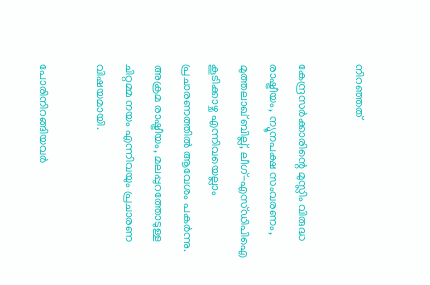നിറഞ്ഞത്

കേന്ദ്രസര്‍ക്കാരിന്റെ മുസ്ലിം വിരുദ്ധ രാഷ്ട്രീയം, ന്യൂനപക്ഷ സംവരണം, മുത്തലാഖ് ബില്ല്, ലീഗ്-എസ്ഡിപിഐ കൂടിക്കാഴ്ച എന്നിവയെല്ലാം പ്രചാരണത്തില്‍ ആവേശം പകര്‍ന്നു. അക്രമ രാഷ്ട്രീയം, മലപ്പുറത്തോടുള്ള ചിറ്റമ്മ നയം എന്നിവയും പ്രചാരണ വിഷയമായി.

പോരിനിറങ്ങിയവര്‍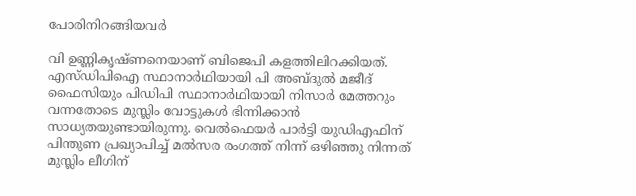പോരിനിറങ്ങിയവര്‍

വി ഉണ്ണികൃഷ്ണനെയാണ് ബിജെപി കളത്തിലിറക്കിയത്. എസ്ഡിപിഐ സ്ഥാനാര്‍ഥിയായി പി അബ്ദുല്‍ മജീദ് ഫൈസിയും പിഡിപി സ്ഥാനാര്‍ഥിയായി നിസാര്‍ മേത്തറും വന്നതോടെ മുസ്ലിം വോട്ടുകള്‍ ഭിന്നിക്കാന്‍ സാധ്യതയുണ്ടായിരുന്നു. വെല്‍ഫെയര്‍ പാര്‍ട്ടി യുഡിഎഫിന് പിന്തുണ പ്രഖ്യാപിച്ച് മല്‍സര രംഗത്ത് നിന്ന് ഒഴിഞ്ഞു നിന്നത് മുസ്ലിം ലീഗിന്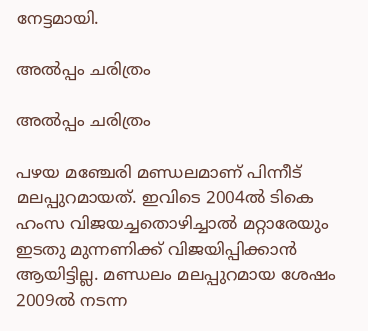നേട്ടമായി.

അല്‍പ്പം ചരിത്രം

അല്‍പ്പം ചരിത്രം

പഴയ മഞ്ചേരി മണ്ഡലമാണ് പിന്നീട് മലപ്പുറമായത്. ഇവിടെ 2004ല്‍ ടികെ ഹംസ വിജയച്ചതൊഴിച്ചാല്‍ മറ്റാരേയും ഇടതു മുന്നണിക്ക് വിജയിപ്പിക്കാന്‍ ആയിട്ടില്ല. മണ്ഡലം മലപ്പുറമായ ശേഷം 2009ല്‍ നടന്ന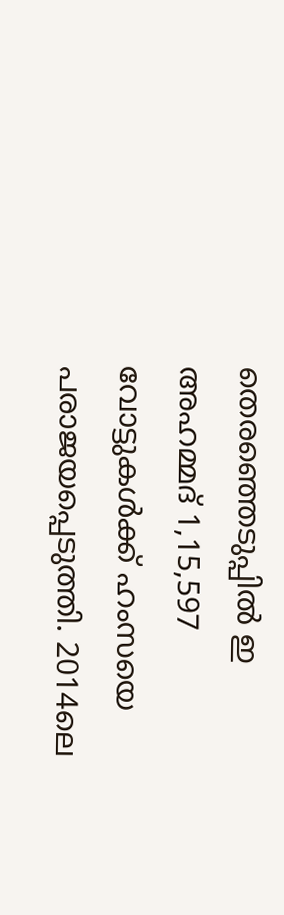തെരഞ്ഞെടുപ്പില്‍ ഇ അഹമ്മദ് 1,15,597 വോട്ടുകള്‍ക്ക് ഹംസയെ പരാജയപ്പെടുത്തി. 2014ലെ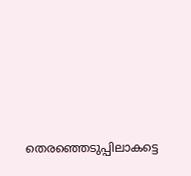തെരഞ്ഞെടുപ്പിലാകട്ടെ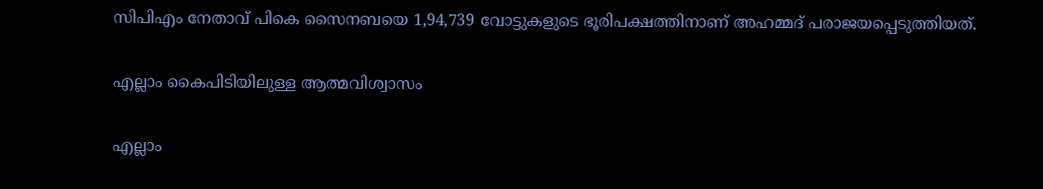സിപിഎം നേതാവ് പികെ സൈനബയെ 1,94,739 വോട്ടുകളുടെ ഭൂരിപക്ഷത്തിനാണ് അഹമ്മദ് പരാജയപ്പെടുത്തിയത്.

എല്ലാം കൈപിടിയിലുള്ള ആത്മവിശ്വാസം

എല്ലാം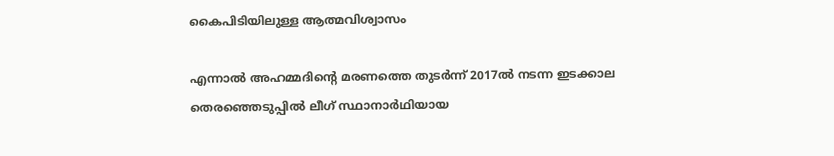കൈപിടിയിലുള്ള ആത്മവിശ്വാസം

എന്നാല്‍ അഹമ്മദിന്റെ മരണത്തെ തുടര്‍ന്ന് 2017ല്‍ നടന്ന ഇടക്കാല തെരഞ്ഞെടുപ്പില്‍ ലീഗ് സ്ഥാനാര്‍ഥിയായ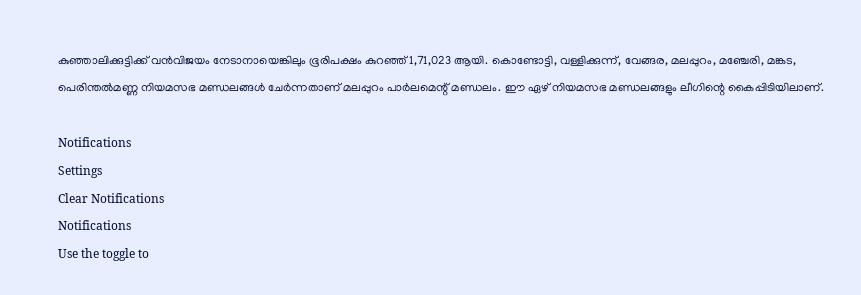കുഞ്ഞാലിക്കുട്ടിക്ക് വന്‍വിജയം നേടാനായെങ്കിലും ഭൂരിപക്ഷം കുറഞ്ഞ് 1,71,023 ആയി. കൊണ്ടോട്ടി, വള്ളിക്കുന്ന്, വേങ്ങര, മലപ്പുറം, മഞ്ചേരി, മങ്കട, പെരിന്തല്‍മണ്ണ നിയമസഭ മണ്ഡലങ്ങള്‍ ചേര്‍ന്നതാണ് മലപ്പുറം പാര്‍ലമെന്റ് മണ്ഡലം. ഈ ഏഴ് നിയമസഭ മണ്ഡലങ്ങളും ലീഗിന്റെ കൈപ്പിടിയിലാണ്.

Notifications
Settings
Clear Notifications
Notifications
Use the toggle to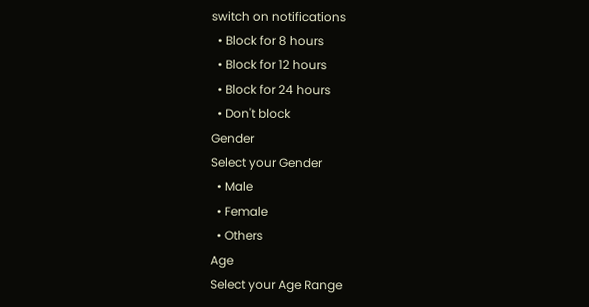switch on notifications
  • Block for 8 hours
  • Block for 12 hours
  • Block for 24 hours
  • Don't block
Gender
Select your Gender
  • Male
  • Female
  • Others
Age
Select your Age Range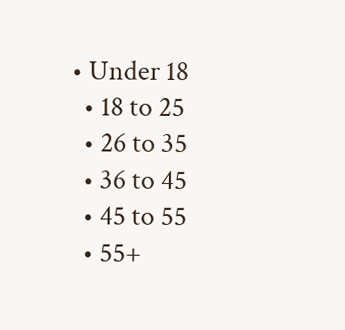• Under 18
  • 18 to 25
  • 26 to 35
  • 36 to 45
  • 45 to 55
  • 55+